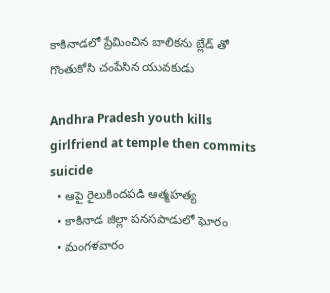కాకినాడలో ప్రేమించిన బాలికను బ్లేడ్ తో గొంతుకోసి చంపేసిన యువకుడు

Andhra Pradesh youth kills girlfriend at temple then commits suicide
  • ఆపై రైలుకిందపడి ఆత్మహత్య
  • కాకినాడ జిల్లా పనసపాడులో ఘోరం
  • మంగళవారం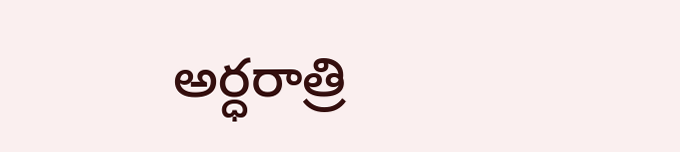అర్ధరాత్రి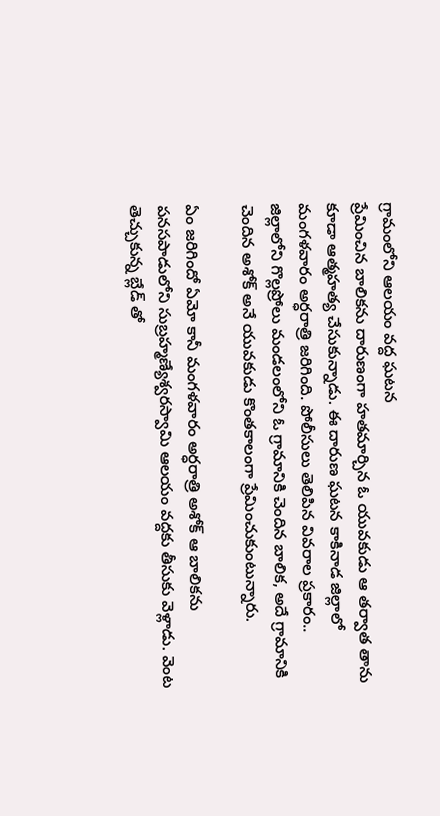గ్రామంలోని ఆలయం వద్ద ఘటన
ప్రేమించిన బాలికను దారుణంగా హతమార్చిన ఓ యువకుడు ఆ తర్వాత తాను కూడా ఆత్మహత్య చేసుకున్నాడు. ఈ దారుణ ఘటన కాకినాడ జిల్లాలో మంగళవారం అర్ధరాత్రి జరిగింది. పోలీసులు తెలిపిన వివరాల ప్రకారం.. జిల్లాలోని గొల్లప్రోలు మండలంలోని ఓ గ్రామానికి చెందిన బాలిక, అదే గ్రామానికి చెందిన అశోక్ అనే యువకుడు కొంతకాలంగా ప్రేమించుకుంటున్నారు.

ఏం జరిగిందో ఏమో కానీ మంగళవారం అర్ధరాత్రి అశోక్ ఆ బాలికను పనసపాడులోని సుబ్రహ్మణ్యేశ్వరస్వామి ఆలయం వద్దకు తీసుకు వెళ్లాడు. వెంట తెచ్చుకున్న బ్లేడ్ తో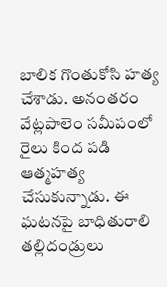బాలిక గొంతుకోసి హత్య చేశాడు. అనంతరం వేట్లపాలెం సమీపంలో రైలు కింద పడి ఆత్మహత్య చేసుకున్నాడు. ఈ ఘటనపై బాధితురాలి తల్లిదండ్రులు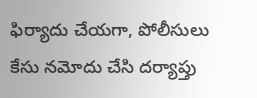ఫిర్యాదు చేయగా, పోలీసులు కేసు నమోదు చేసి దర్యాప్తు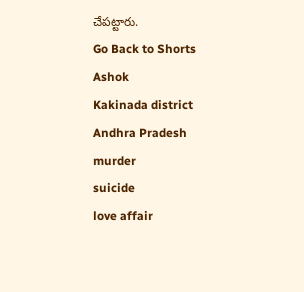చేపట్టారు.
Go Back to Shorts
Ashok
Kakinada district
Andhra Pradesh
murder
suicide
love affair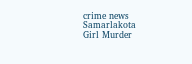crime news
Samarlakota
Girl Murder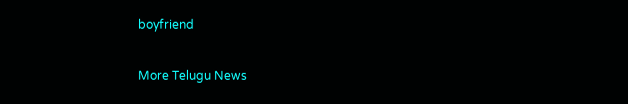boyfriend

More Telugu News